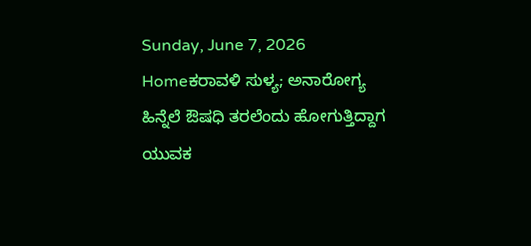Sunday, June 7, 2026
Homeಕರಾವಳಿ ಸುಳ್ಯ; ಅನಾರೋಗ್ಯ ಹಿನ್ನೆಲೆ ಔಷಧಿ ತರಲೆಂದು ಹೋಗುತ್ತಿದ್ದಾಗ ಯುವಕ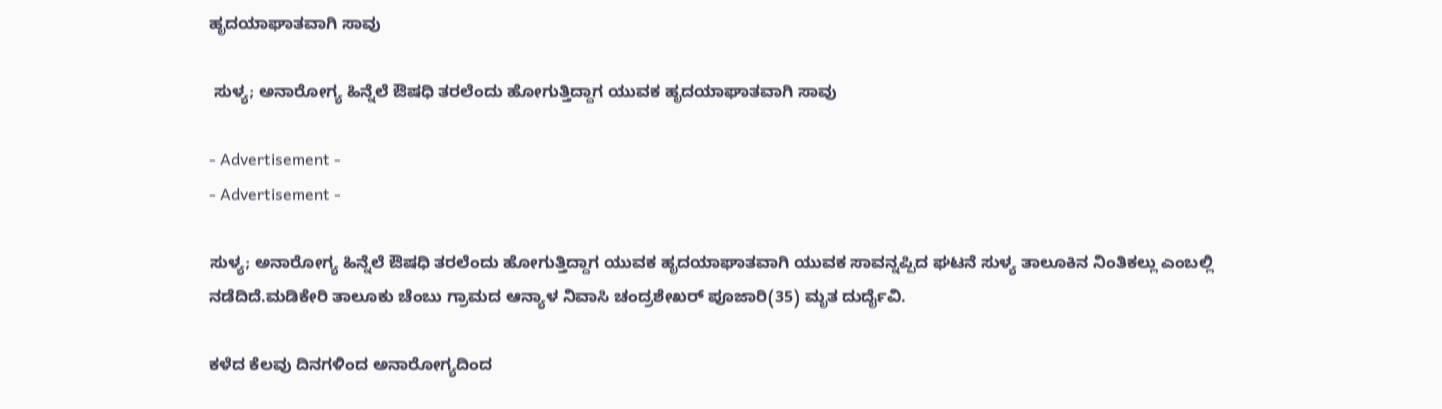ಹೃದಯಾಘಾತವಾಗಿ ಸಾವು

 ಸುಳ್ಯ; ಅನಾರೋಗ್ಯ ಹಿನ್ನೆಲೆ ಔಷಧಿ ತರಲೆಂದು ಹೋಗುತ್ತಿದ್ದಾಗ ಯುವಕ ಹೃದಯಾಘಾತವಾಗಿ ಸಾವು

- Advertisement -
- Advertisement -

ಸುಳ್ಯ; ಅನಾರೋಗ್ಯ ಹಿನ್ನೆಲೆ ಔಷಧಿ ತರಲೆಂದು ಹೋಗುತ್ತಿದ್ದಾಗ ಯುವಕ ಹೃದಯಾಘಾತವಾಗಿ ಯುವಕ ಸಾವನ್ನಪ್ಪಿದ ಘಟನೆ ಸುಳ್ಯ ತಾಲೂಕಿನ ನಿಂತಿಕಲ್ಲು ಎಂಬಲ್ಲಿ ನಡೆದಿದೆ.ಮಡಿಕೇರಿ ತಾಲೂಕು ಚೆಂಬು ಗ್ರಾಮದ ಆನ್ಯಾಳ ನಿವಾಸಿ ಚಂದ್ರಶೇಖರ್ ಪೂಜಾರಿ(35) ಮೃತ ದುರ್ದೈವಿ.

ಕಳೆದ ಕೆಲವು ದಿನಗಳಿಂದ ಅನಾರೋಗ್ಯದಿಂದ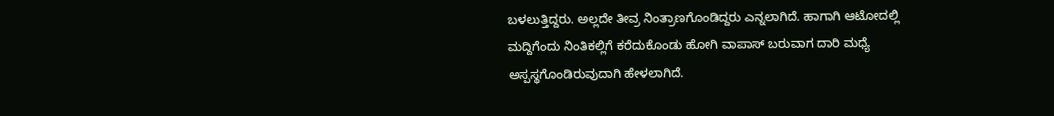ಬಳಲುತ್ತಿದ್ದರು. ಅಲ್ಲದೇ ತೀವ್ರ ನಿಂತ್ರಾಣಗೊಂಡಿದ್ದರು ಎನ್ನಲಾಗಿದೆ. ಹಾಗಾಗಿ ಆಟೋದಲ್ಲಿ ಮದ್ದಿಗೆಂದು ನಿಂತಿಕಲ್ಲಿಗೆ ಕರೆದುಕೊಂಡು ಹೋಗಿ ವಾಪಾಸ್ ಬರುವಾಗ ದಾರಿ ಮಧ್ಯೆ ಅಸ್ಪಸ್ಥಗೊಂಡಿರುವುದಾಗಿ ಹೇಳಲಾಗಿದೆ.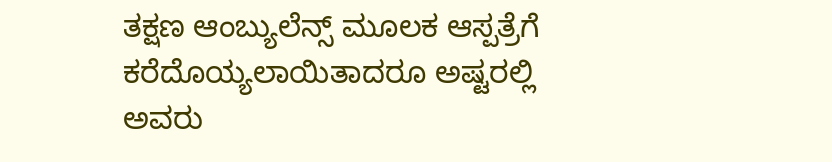ತಕ್ಷಣ ಆಂಬ್ಯುಲೆನ್ಸ್ ಮೂಲಕ ಆಸ್ಪತ್ರೆಗೆ ಕರೆದೊಯ್ಯಲಾಯಿತಾದರೂ ಅಷ್ಟರಲ್ಲಿ ಅವರು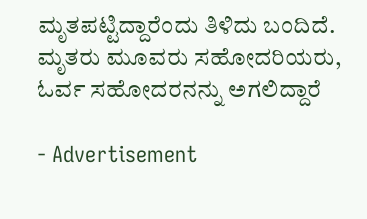ಮೃತಪಟ್ಟಿದ್ದಾರೆಂದು ತಿಳಿದು ಬಂದಿದೆ. ಮೃತರು ಮೂವರು ಸಹೋದರಿಯರು, ಓರ್ವ ಸಹೋದರನನ್ನು ಅಗಲಿದ್ದಾರೆ

- Advertisement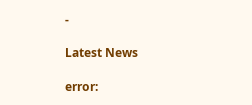-

Latest News

error: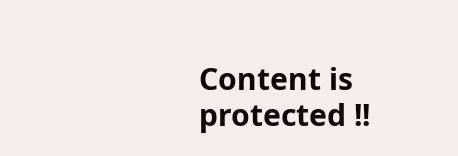Content is protected !!